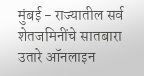मुंबई - राज्यातील सर्व शेतजमिनींचे सातबारा उतारे ऑनलाइन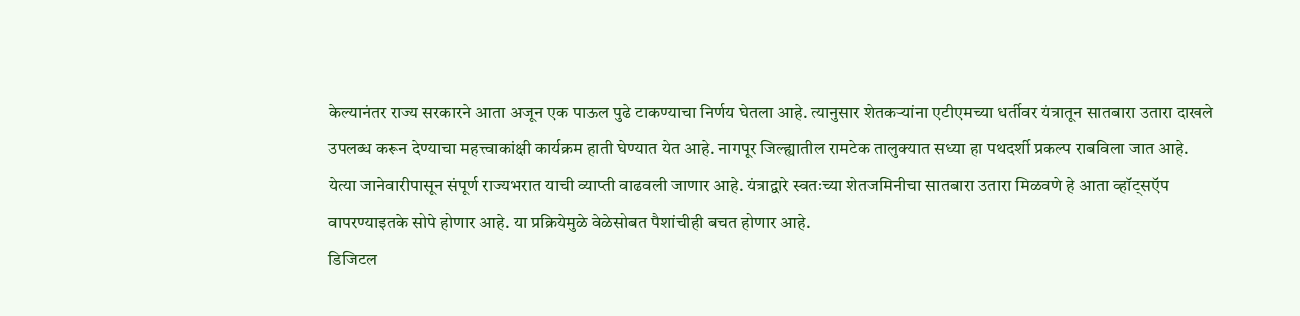केल्यानंतर राज्य सरकारने आता अजून एक पाऊल पुढे टाकण्याचा निर्णय घेतला आहे. त्यानुसार शेतकऱ्यांना एटीएमच्या धर्तीवर यंत्रातून सातबारा उतारा दाखले उपलब्ध करून देण्याचा महत्त्वाकांक्षी कार्यक्रम हाती घेण्यात येत आहे. नागपूर जिल्ह्यातील रामटेक तालुक्यात सध्या हा पथदर्शी प्रकल्प राबविला जात आहे. येत्या जानेवारीपासून संपूर्ण राज्यभरात याची व्याप्ती वाढवली जाणार आहे. यंत्राद्वारे स्वतःच्या शेतजमिनीचा सातबारा उतारा मिळवणे हे आता व्हॉट्सऍप वापरण्याइतके सोपे होणार आहे. या प्रक्रियेमुळे वेळेसोबत पैशांचीही बचत होणार आहे.
डिजिटल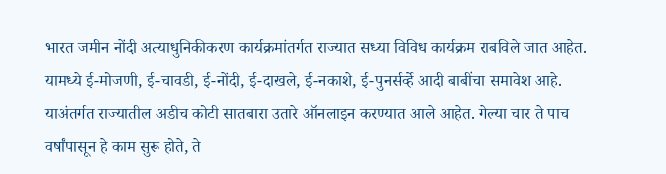भारत जमीन नोंदी अत्याधुनिकीकरण कार्यक्रमांतर्गत राज्यात सध्या विविध कार्यक्रम राबविले जात आहेत. यामध्ये ई-मोजणी, ई-चावडी, ई-नोंदी, ई-दाखले, ई-नकाशे, ई-पुनर्सर्व्हे आदी बाबींचा समावेश आहे. याअंतर्गत राज्यातील अडीच कोटी सातबारा उतारे ऑनलाइन करण्यात आले आहेत. गेल्या चार ते पाच वर्षांपासून हे काम सुरू होते, ते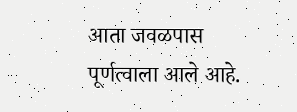आता जवळपास पूर्णत्वाला आले आहे.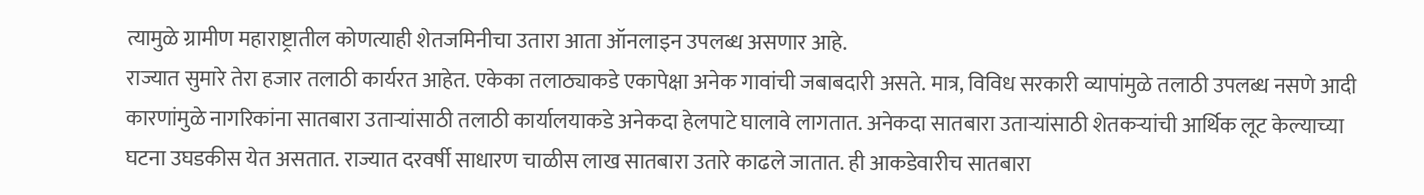त्यामुळे ग्रामीण महाराष्ट्रातील कोणत्याही शेतजमिनीचा उतारा आता ऑनलाइन उपलब्ध असणार आहे.
राज्यात सुमारे तेरा हजार तलाठी कार्यरत आहेत. एकेका तलाठ्याकडे एकापेक्षा अनेक गावांची जबाबदारी असते. मात्र, विविध सरकारी व्यापांमुळे तलाठी उपलब्ध नसणे आदी कारणांमुळे नागरिकांना सातबारा उताऱ्यांसाठी तलाठी कार्यालयाकडे अनेकदा हेलपाटे घालावे लागतात. अनेकदा सातबारा उताऱ्यांसाठी शेतकऱ्यांची आर्थिक लूट केल्याच्या घटना उघडकीस येत असतात. राज्यात दरवर्षी साधारण चाळीस लाख सातबारा उतारे काढले जातात. ही आकडेवारीच सातबारा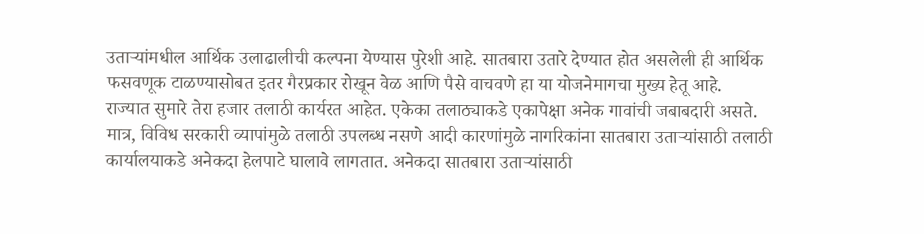उताऱ्यांमधील आर्थिक उलाढालीची कल्पना येण्यास पुरेशी आहे. सातबारा उतारे देण्यात होत असलेली ही आर्थिक फसवणूक टाळण्यासोबत इतर गैरप्रकार रोखून वेळ आणि पैसे वाचवणे हा या योजनेमागचा मुख्य हेतू आहे.
राज्यात सुमारे तेरा हजार तलाठी कार्यरत आहेत. एकेका तलाठ्याकडे एकापेक्षा अनेक गावांची जबाबदारी असते. मात्र, विविध सरकारी व्यापांमुळे तलाठी उपलब्ध नसणे आदी कारणांमुळे नागरिकांना सातबारा उताऱ्यांसाठी तलाठी कार्यालयाकडे अनेकदा हेलपाटे घालावे लागतात. अनेकदा सातबारा उताऱ्यांसाठी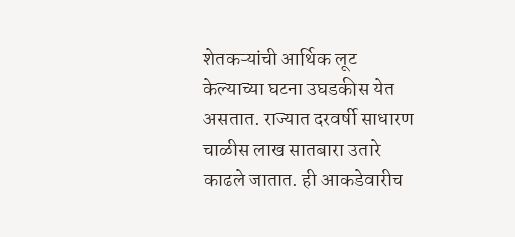शेतकऱ्यांची आर्थिक लूट केल्याच्या घटना उघडकीस येत असतात. राज्यात दरवर्षी साधारण चाळीस लाख सातबारा उतारे काढले जातात. ही आकडेवारीच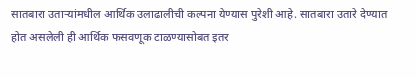सातबारा उताऱ्यांमधील आर्थिक उलाढालीची कल्पना येण्यास पुरेशी आहे. सातबारा उतारे देण्यात होत असलेली ही आर्थिक फसवणूक टाळण्यासोबत इतर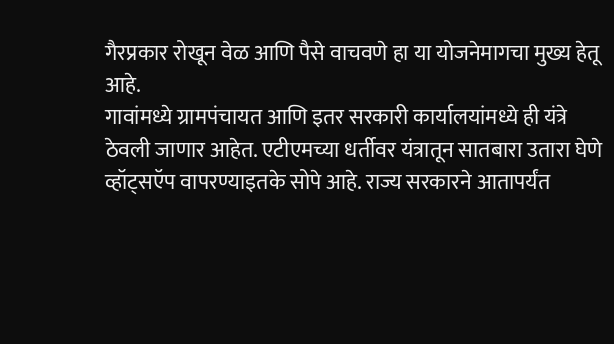गैरप्रकार रोखून वेळ आणि पैसे वाचवणे हा या योजनेमागचा मुख्य हेतू आहे.
गावांमध्ये ग्रामपंचायत आणि इतर सरकारी कार्यालयांमध्ये ही यंत्रे ठेवली जाणार आहेत. एटीएमच्या धर्तीवर यंत्रातून सातबारा उतारा घेणे व्हॉट्सऍप वापरण्याइतके सोपे आहे. राज्य सरकारने आतापर्यंत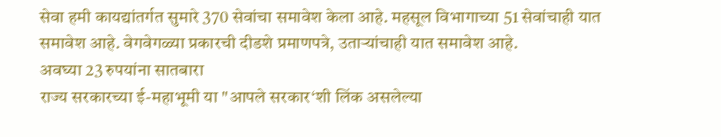सेवा हमी कायद्यांतर्गत सुमारे 370 सेवांचा समावेश केला आहे. महसूल विभागाच्या 51 सेवांचाही यात समावेश आहे. वेगवेगळ्या प्रकारची दीडशे प्रमाणपत्रे, उताऱ्यांचाही यात समावेश आहे.
अवघ्या 23 रुपयांना सातबारा
राज्य सरकारच्या ई-महाभूमी या "आपले सरकार‘शी लिंक असलेल्या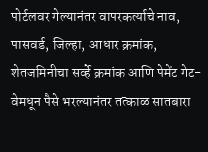पोर्टलवर गेल्यानंतर वापरकर्त्याचे नाव, पासवर्ड, जिल्हा, आधार क्रमांक, शेतजमिनीचा सर्व्हे क्रमांक आणि पेमेंट गेट-वेमधून पैसे भरल्यानंतर तत्काळ सातबारा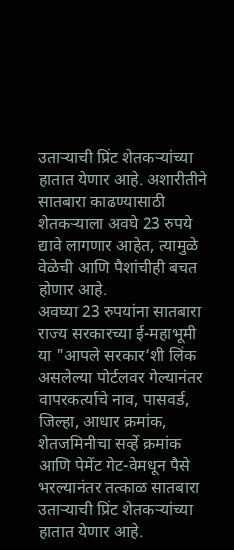उताऱ्याची प्रिंट शेतकऱ्यांच्या हातात येणार आहे. अशारीतीने सातबारा काढण्यासाठी शेतकऱ्याला अवघे 23 रुपये द्यावे लागणार आहेत, त्यामुळे वेळेची आणि पैशांचीही बचत होणार आहे.
अवघ्या 23 रुपयांना सातबारा
राज्य सरकारच्या ई-महाभूमी या "आपले सरकार‘शी लिंक असलेल्या पोर्टलवर गेल्यानंतर वापरकर्त्याचे नाव, पासवर्ड, जिल्हा, आधार क्रमांक, शेतजमिनीचा सर्व्हे क्रमांक आणि पेमेंट गेट-वेमधून पैसे भरल्यानंतर तत्काळ सातबारा उताऱ्याची प्रिंट शेतकऱ्यांच्या हातात येणार आहे.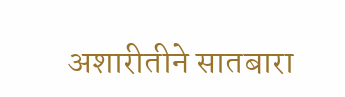अशारीतीने सातबारा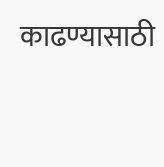काढण्यासाठी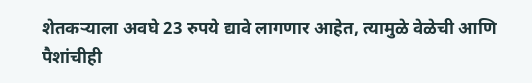शेतकऱ्याला अवघे 23 रुपये द्यावे लागणार आहेत, त्यामुळे वेळेची आणि पैशांचीही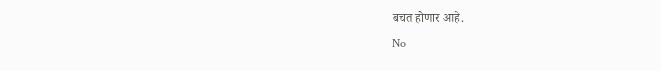बचत होणार आहे.
No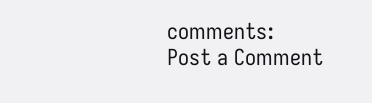comments:
Post a Comment